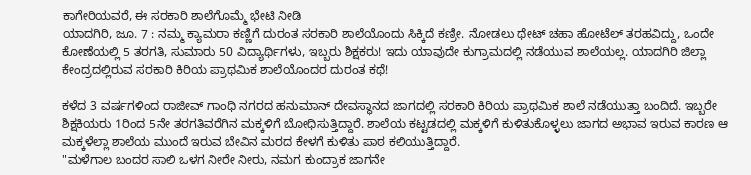ಕಾಗೇರಿಯವರೆ, ಈ ಸರಕಾರಿ ಶಾಲೆಗೊಮ್ಮೆ ಭೇಟಿ ನೀಡಿ
ಯಾದಗಿರಿ, ಜೂ. 7 : ನಮ್ಮ ಕ್ಯಾಮರಾ ಕಣ್ಣಿಗೆ ದುರಂತ ಸರಕಾರಿ ಶಾಲೆಯೊಂದು ಸಿಕ್ಕಿದೆ ಕಣ್ರೀ. ನೋಡಲು ಥೇಟ್ ಚಹಾ ಹೋಟೆಲ್ ತರಹವಿದ್ದು, ಒಂದೇ ಕೋಣೆಯಲ್ಲಿ 5 ತರಗತಿ, ಸುಮಾರು 50 ವಿದ್ಯಾರ್ಥಿಗಳು, ಇಬ್ಬರು ಶಿಕ್ಷಕರು! ಇದು ಯಾವುದೇ ಕುಗ್ರಾಮದಲ್ಲಿ ನಡೆಯುವ ಶಾಲೆಯಲ್ಲ. ಯಾದಗಿರಿ ಜಿಲ್ಲಾ ಕೇಂದ್ರದಲ್ಲಿರುವ ಸರಕಾರಿ ಕಿರಿಯ ಪ್ರಾಥಮಿಕ ಶಾಲೆಯೊಂದರ ದುರಂತ ಕಥೆ!

ಕಳೆದ 3 ವರ್ಷಗಳಿಂದ ರಾಜೀವ್ ಗಾಂಧಿ ನಗರದ ಹನುಮಾನ್ ದೇವಸ್ಥಾನದ ಜಾಗದಲ್ಲಿ ಸರಕಾರಿ ಕಿರಿಯ ಪ್ರಾಥಮಿಕ ಶಾಲೆ ನಡೆಯುತ್ತಾ ಬಂದಿದೆ. ಇಬ್ಬರೇ ಶಿಕ್ಷಕಿಯರು 1ರಿಂದ 5ನೇ ತರಗತಿವರೆಗಿನ ಮಕ್ಕಳಿಗೆ ಬೋಧಿಸುತ್ತಿದ್ದಾರೆ. ಶಾಲೆಯ ಕಟ್ಟಡದಲ್ಲಿ ಮಕ್ಕಳಿಗೆ ಕುಳಿತುಕೊಳ್ಳಲು ಜಾಗದ ಅಭಾವ ಇರುವ ಕಾರಣ ಆ ಮಕ್ಕಳೆಲ್ಲಾ ಶಾಲೆಯ ಮುಂದೆ ಇರುವ ಬೇವಿನ ಮರದ ಕೇಳಗೆ ಕುಳಿತು ಪಾಠ ಕಲಿಯುತ್ತಿದ್ದಾರೆ.
"ಮಳೆಗಾಲ ಬಂದರ ಸಾಲಿ ಒಳಗ ನೀರೇ ನೀರು, ನಮಗ ಕುಂದ್ರಾಕ ಜಾಗನೇ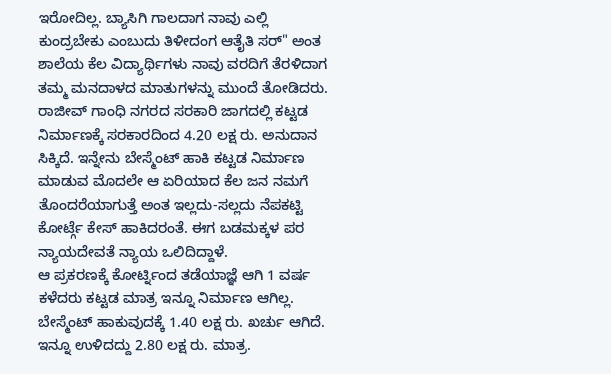ಇರೋದಿಲ್ಲ. ಬ್ಯಾಸಿಗಿ ಗಾಲದಾಗ ನಾವು ಎಲ್ಲಿ ಕುಂದ್ರಬೇಕು ಎಂಬುದು ತಿಳೀದಂಗ ಆತೈತಿ ಸರ್" ಅಂತ ಶಾಲೆಯ ಕೆಲ ವಿದ್ಯಾರ್ಥಿಗಳು ನಾವು ವರದಿಗೆ ತೆರಳಿದಾಗ ತಮ್ಮ ಮನದಾಳದ ಮಾತುಗಳನ್ನು ಮುಂದೆ ತೋಡಿದರು.
ರಾಜೀವ್ ಗಾಂಧಿ ನಗರದ ಸರಕಾರಿ ಜಾಗದಲ್ಲಿ ಕಟ್ಟಡ ನಿರ್ಮಾಣಕ್ಕೆ ಸರಕಾರದಿಂದ 4.20 ಲಕ್ಷ ರು. ಅನುದಾನ ಸಿಕ್ಕಿದೆ. ಇನ್ನೇನು ಬೇಸ್ಮೆಂಟ್ ಹಾಕಿ ಕಟ್ಟಡ ನಿರ್ಮಾಣ ಮಾಡುವ ಮೊದಲೇ ಆ ಏರಿಯಾದ ಕೆಲ ಜನ ನಮಗೆ ತೊಂದರೆಯಾಗುತ್ತೆ ಅಂತ ಇಲ್ಲದು-ಸಲ್ಲದು ನೆಪಕಟ್ಟಿ ಕೋರ್ಟ್ಗೆ ಕೇಸ್ ಹಾಕಿದರಂತೆ. ಈಗ ಬಡಮಕ್ಕಳ ಪರ ನ್ಯಾಯದೇವತೆ ನ್ಯಾಯ ಒಲಿದಿದ್ದಾಳೆ.
ಆ ಪ್ರಕರಣಕ್ಕೆ ಕೋರ್ಟ್ನಿಂದ ತಡೆಯಾಜ್ಞೆ ಆಗಿ 1 ವರ್ಷ ಕಳೆದರು ಕಟ್ಟಡ ಮಾತ್ರ ಇನ್ನೂ ನಿರ್ಮಾಣ ಆಗಿಲ್ಲ. ಬೇಸ್ಮೆಂಟ್ ಹಾಕುವುದಕ್ಕೆ 1.40 ಲಕ್ಷ ರು. ಖರ್ಚು ಆಗಿದೆ. ಇನ್ನೂ ಉಳಿದದ್ದು 2.80 ಲಕ್ಷ ರು. ಮಾತ್ರ.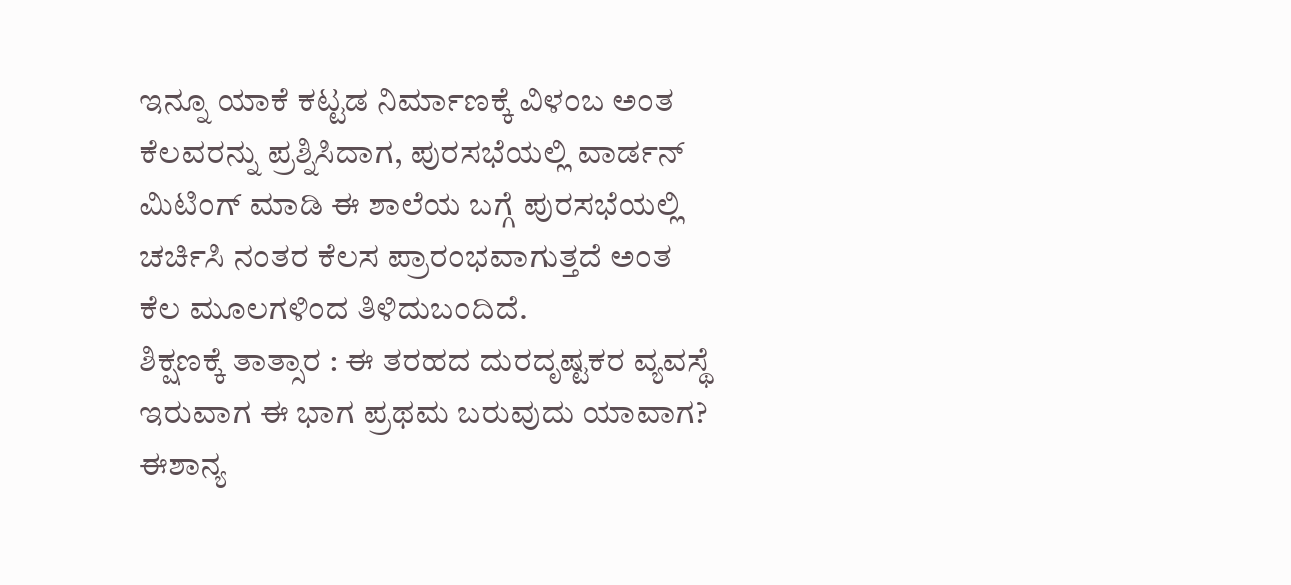ಇನ್ನೂ ಯಾಕೆ ಕಟ್ಟಡ ನಿರ್ಮಾಣಕ್ಕೆ ವಿಳಂಬ ಅಂತ ಕೆಲವರನ್ನು ಪ್ರಶ್ನಿಸಿದಾಗ, ಪುರಸಭೆಯಲ್ಲಿ ವಾರ್ಡನ್ ಮಿಟಿಂಗ್ ಮಾಡಿ ಈ ಶಾಲೆಯ ಬಗ್ಗೆ ಪುರಸಭೆಯಲ್ಲಿ ಚರ್ಚಿಸಿ ನಂತರ ಕೆಲಸ ಪ್ರಾರಂಭವಾಗುತ್ತದೆ ಅಂತ ಕೆಲ ಮೂಲಗಳಿಂದ ತಿಳಿದುಬಂದಿದೆ.
ಶಿಕ್ಷಣಕ್ಕೆ ತಾತ್ಸಾರ : ಈ ತರಹದ ದುರದೃಷ್ಟಕರ ವ್ಯವಸ್ಥೆ ಇರುವಾಗ ಈ ಭಾಗ ಪ್ರಥಮ ಬರುವುದು ಯಾವಾಗ? ಈಶಾನ್ಯ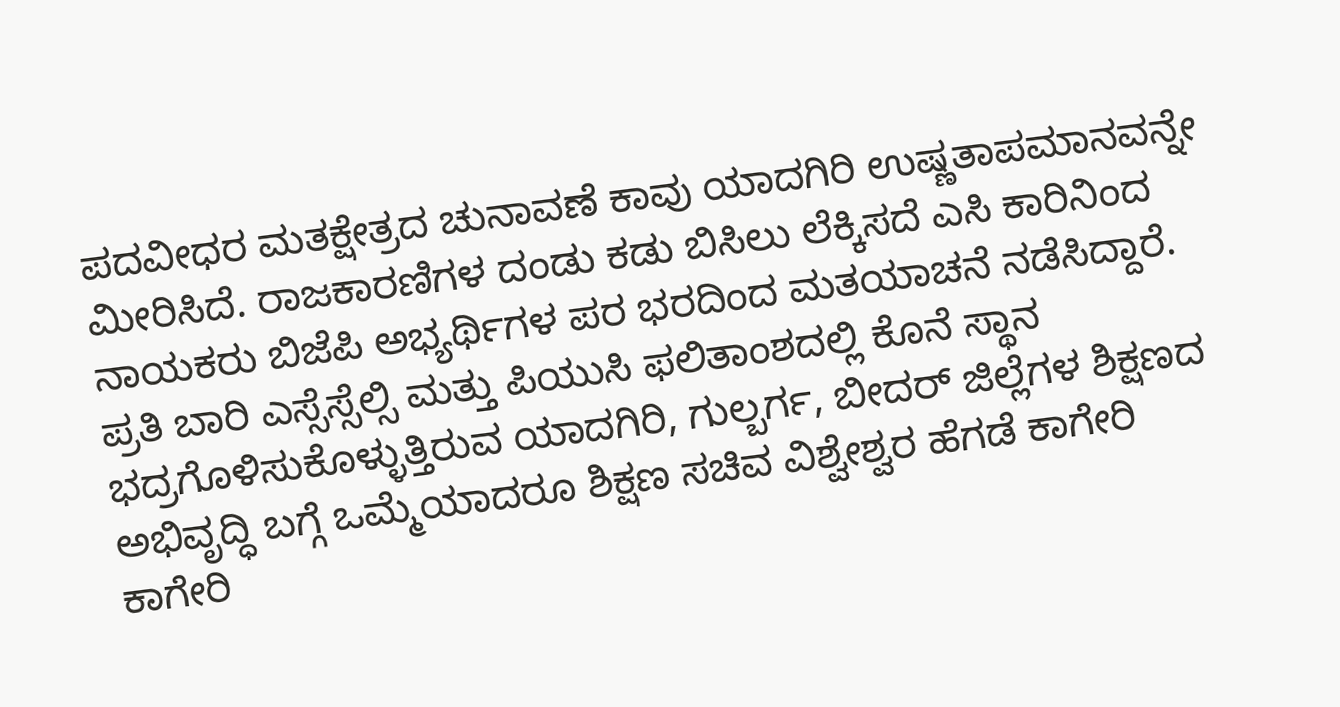ಪದವೀಧರ ಮತಕ್ಷೇತ್ರದ ಚುನಾವಣೆ ಕಾವು ಯಾದಗಿರಿ ಉಷ್ಣತಾಪಮಾನವನ್ನೇ ಮೀರಿಸಿದೆ. ರಾಜಕಾರಣಿಗಳ ದಂಡು ಕಡು ಬಿಸಿಲು ಲೆಕ್ಕಿಸದೆ ಎಸಿ ಕಾರಿನಿಂದ ನಾಯಕರು ಬಿಜೆಪಿ ಅಭ್ಯರ್ಥಿಗಳ ಪರ ಭರದಿಂದ ಮತಯಾಚನೆ ನಡೆಸಿದ್ದಾರೆ.
ಪ್ರತಿ ಬಾರಿ ಎಸ್ಸೆಸ್ಸೆಲ್ಸಿ ಮತ್ತು ಪಿಯುಸಿ ಫಲಿತಾಂಶದಲ್ಲಿ ಕೊನೆ ಸ್ಥಾನ ಭದ್ರಗೊಳಿಸುಕೊಳ್ಳುತ್ತಿರುವ ಯಾದಗಿರಿ, ಗುಲ್ಬರ್ಗ, ಬೀದರ್ ಜಿಲ್ಲೆಗಳ ಶಿಕ್ಷಣದ ಅಭಿವೃದ್ಧಿ ಬಗ್ಗೆ ಒಮ್ಮೆಯಾದರೂ ಶಿಕ್ಷಣ ಸಚಿವ ವಿಶ್ವೇಶ್ವರ ಹೆಗಡೆ ಕಾಗೇರಿ ಕಾಗೇರಿ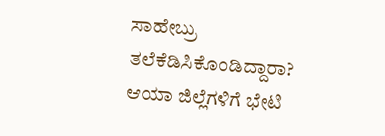ಸಾಹೇಬ್ರು ತಲೆಕೆಡಿಸಿಕೊಂಡಿದ್ದಾರಾ? ಆಯಾ ಜಿಲ್ಲೆಗಳಿಗೆ ಭೇಟಿ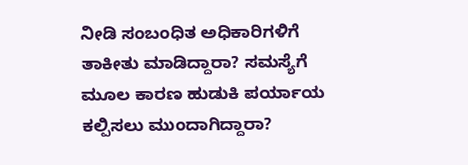ನೀಡಿ ಸಂಬಂಧಿತ ಅಧಿಕಾರಿಗಳಿಗೆ ತಾಕೀತು ಮಾಡಿದ್ದಾರಾ? ಸಮಸ್ಯೆಗೆ ಮೂಲ ಕಾರಣ ಹುಡುಕಿ ಪರ್ಯಾಯ ಕಲ್ಪಿಸಲು ಮುಂದಾಗಿದ್ದಾರಾ?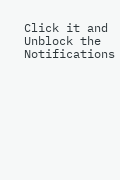Click it and Unblock the Notifications